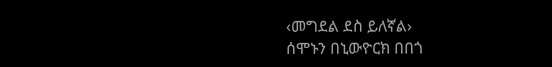‹መግደል ደስ ይለኛል›
ሰሞኑን በኒውዮርክ በበጎ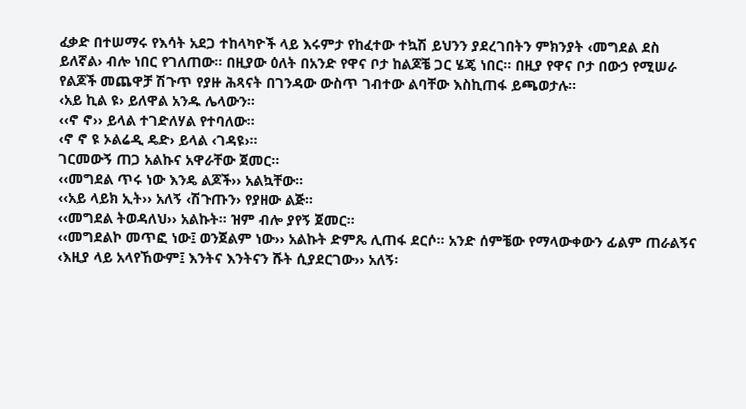ፈቃድ በተሠማሩ የእሳት አደጋ ተከላካዮች ላይ እሩምታ የከፈተው ተኳሽ ይህንን ያደረገበትን ምክንያት ‹መግደል ደስ ይለኛል› ብሎ ነበር የገለጠው፡፡ በዚያው ዕለት በአንድ የዋና ቦታ ከልጆቼ ጋር ሄጄ ነበር፡፡ በዚያ የዋና ቦታ በውኃ የሚሠራ የልጆች መጨዋቻ ሽጉጥ የያዙ ሕጻናት በገንዳው ውስጥ ገብተው ልባቸው እስኪጠፋ ይጫወታሉ፡፡
‹አይ ኪል ዩ› ይለዋል አንዱ ሌላውን፡፡
‹‹ኖ ኖ›› ይላል ተገድለሃል የተባለው፡፡
‹ኖ ኖ ዩ ኦልሬዲ ዴድ› ይላል ‹ገዳዩ›፡፡
ገርመውኝ ጠጋ አልኩና አዋራቸው ጀመር፡፡
‹‹መግደል ጥሩ ነው እንዴ ልጆች›› አልኳቸው፡፡
‹‹አይ ላይክ ኢት›› አለኝ ‹ሽጉጡን› የያዘው ልጅ፡፡
‹‹መግደል ትወዳለህ›› አልኩት፡፡ ዝም ብሎ ያየኝ ጀመር፡፡
‹‹መግደልኮ መጥፎ ነው፤ ወንጀልም ነው›› አልኩት ድምጼ ሊጠፋ ደርሶ፡፡ አንድ ሰምቼው የማላውቀውን ፊልም ጠራልኝና ‹እዚያ ላይ አላየኸውም፤ እንትና እንትናን ሹት ሲያደርገው›› አለኝ፡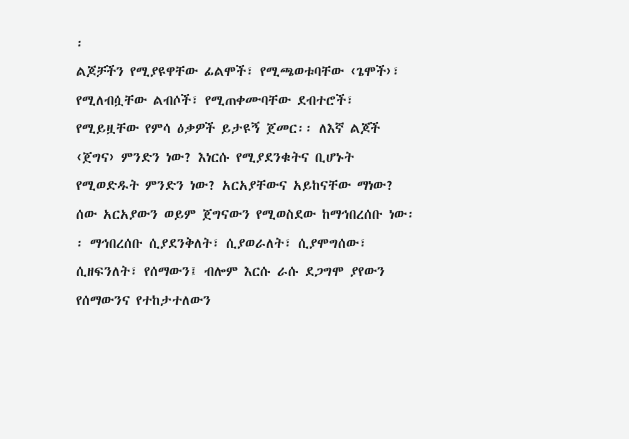፡
ልጆቻችን የሚያዩዋቸው ፊልሞች፣ የሚጫወቱባቸው ‹ጌሞች›፣ የሚለብሷቸው ልብሶች፣ የሚጠቀሙባቸው ደብተሮች፣ የሚይዟቸው የምሳ ዕቃዎች ይታዩኝ ጀመር፡፡ ለእኛ ልጆች ‹ጀግና› ምንድን ነው? እነርሱ የሚያደንቁትና ቢሆኑት የሚወድዱት ምንድን ነው? አርአያቸውና አይከናቸው ማነው?
ሰው አርአያውን ወይም ጀግናውን የሚወስደው ከማኅበረሰቡ ነው፡፡ ማኅበረሰቡ ሲያደንቅለት፣ ሲያወራለት፣ ሲያሞግሰው፣ ሲዘፍንለት፣ የሰማውን፤ ብሎም እርሱ ራሱ ደጋግሞ ያየውን የሰማውንና የተከታተለውን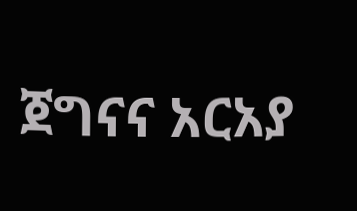ጀግናና አርአያ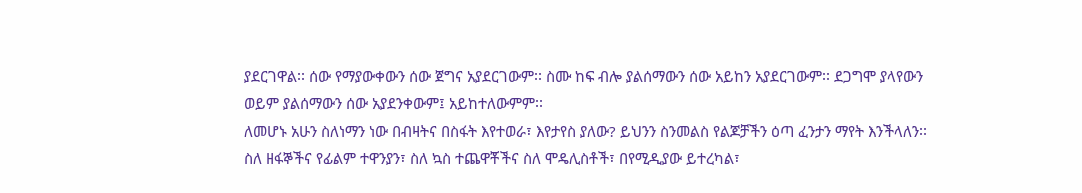ያደርገዋል፡፡ ሰው የማያውቀውን ሰው ጀግና አያደርገውም፡፡ ስሙ ከፍ ብሎ ያልሰማውን ሰው አይከን አያደርገውም፡፡ ደጋግሞ ያላየውን ወይም ያልሰማውን ሰው አያደንቀውም፤ አይከተለውምም፡፡
ለመሆኑ አሁን ስለነማን ነው በብዛትና በስፋት እየተወራ፣ እየታየስ ያለው? ይህንን ስንመልስ የልጆቻችን ዕጣ ፈንታን ማየት እንችላለን፡፡
ስለ ዘፋኞችና የፊልም ተዋንያን፣ ስለ ኳስ ተጨዋቾችና ስለ ሞዴሊስቶች፣ በየሚዲያው ይተረካል፣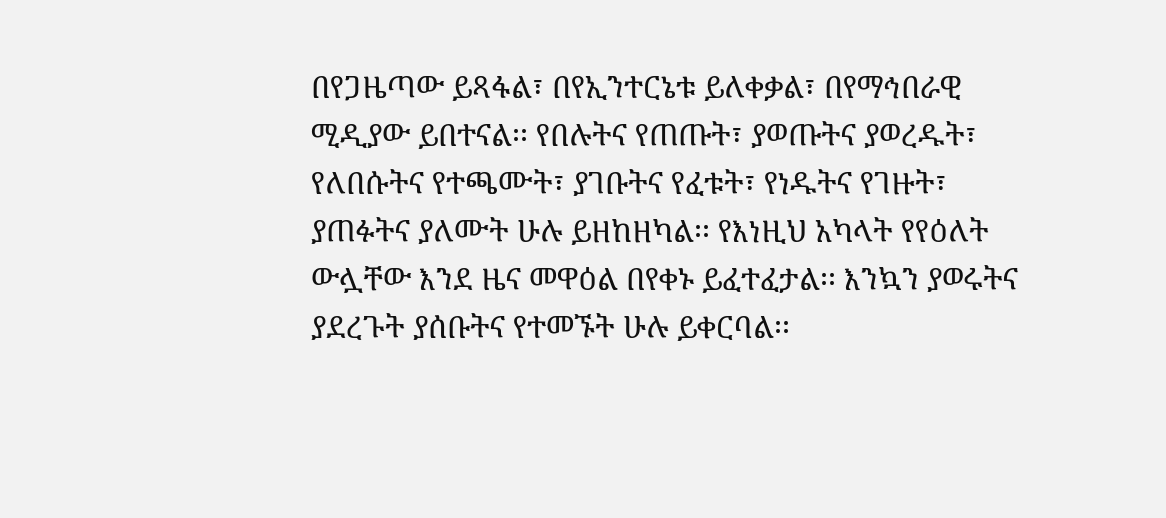በየጋዜጣው ይጻፋል፣ በየኢንተርኔቱ ይለቀቃል፣ በየማኅበራዊ ሚዲያው ይበተናል፡፡ የበሉትና የጠጡት፣ ያወጡትና ያወረዱት፣ የለበሱትና የተጫሙት፣ ያገቡትና የፈቱት፣ የነዱትና የገዙት፣ ያጠፉትና ያለሙት ሁሉ ይዘከዘካል፡፡ የእነዚህ አካላት የየዕለት ውሏቸው እንደ ዜና መዋዕል በየቀኑ ይፈተፈታል፡፡ እንኳን ያወሩትና ያደረጉት ያሰቡትና የተመኙት ሁሉ ይቀርባል፡፡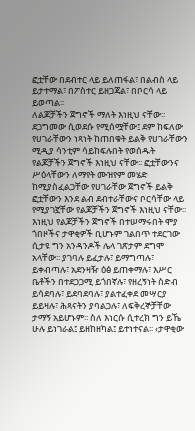ፎቷቸው በደብተር ላይ ይለጠፋል፣ በልብስ ላይ ይታተማል፣ በፖስተር ይዘጋጃል፣ በቦርሳ ላይ ይወጣል፡፡
ለልጆቻችን ጀግኖች ማለት እነዚህ ናቸው፡፡ ደጋግመው ሲወደሱ የሚሰሟቸው፤ ደም ከፍለው የሀገራቸውን ነጻነት ከጠበቁት ይልቅ የሀገራቸውን ሚዲያ ሳንቲም ሳይከፍሉበት የወሰዱት የልጆቻችን ጀግኖች እነዚህ ናቸው፡፡ ፎቷቸውንና ሥዕላቸውን ለማየት ሙዝየም መሄድ ከሚያስፈልጋቸው የሀገራቸው ጀግኖች ይልቅ ፎቷቸውን እንደ ልብ ደብተራቸውና ቦርሳቸው ላይ የሚያገኟቸው የልጆቻችን ጀግኖች እነዚህ ናቸው፡፡
እነዚህ የልጆቻችን ጀግኖች በተሠማሩበት ሞያ ጎበዞችና ታዋቂዎች ቢሆኑም ገልበጥ ተደርገው ሲታዩ ግን አንዳንዶች ሌላ ገጽታም ደግሞ አላቸው፡፡ ያገባሉ ይፈታሉ፣ ይማግጣሉ፣ ይቀብጣሉ፣ አደንዛዥ ዕፅ ይጠቀማሉ፣ እሥር ቤቶችን በተደጋጋሚ ይጎበኛሉ፣ የዘረኝነት ስድብ ይሳደባሉ፣ ይደባደባሉ፣ ያልተፈቀደ መሣርያ ይይዛሉ፣ ሕጻናትን ያባልጋሉ፣ ለፍቅረኞቻቸው ታማኝ አይሆኑም፡፡ ስለ እነርሱ ሲተረክ ግን ይኼ ሁሉ ይነገራል፤ ይዘከዘካል፤ ይተነተናል፡፡ ‹ታዋቂው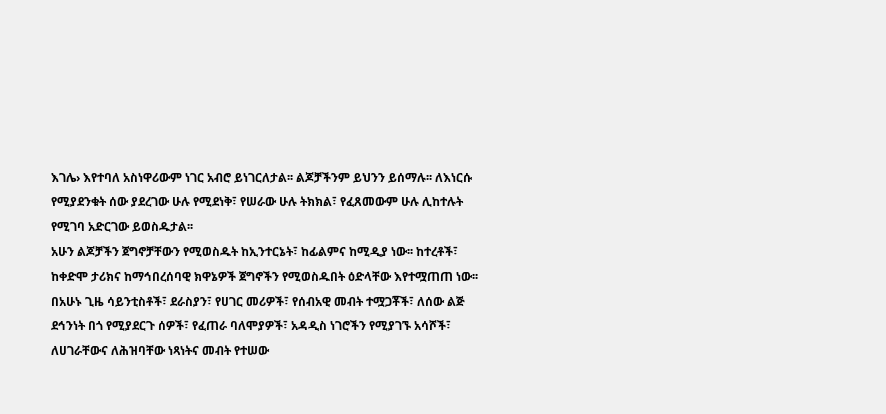እገሌ› እየተባለ አስነዋሪውም ነገር አብሮ ይነገርለታል፡፡ ልጆቻችንም ይህንን ይሰማሉ፡፡ ለእነርሱ የሚያደንቁት ሰው ያደረገው ሁሉ የሚደነቅ፣ የሠራው ሁሉ ትክክል፣ የፈጸመውም ሁሉ ሊከተሉት የሚገባ አድርገው ይወስዱታል፡፡
አሁን ልጆቻችን ጀግኖቻቸውን የሚወስዱት ከኢንተርኔት፣ ከፊልምና ከሚዲያ ነው፡፡ ከተረቶች፣ ከቀድሞ ታሪክና ከማኅበረሰባዊ ክዋኔዎች ጀግኖችን የሚወስዱበት ዕድላቸው እየተሟጠጠ ነው፡፡ በአሁኑ ጊዜ ሳይንቲስቶች፣ ደራስያን፣ የሀገር መሪዎች፣ የሰብአዊ መብት ተሟጋቾች፣ ለሰው ልጅ ደኅንነት በጎ የሚያደርጉ ሰዎች፣ የፈጠራ ባለሞያዎች፣ አዳዲስ ነገሮችን የሚያገኙ አሳሾች፣ ለሀገራቸውና ለሕዝባቸው ነጻነትና መብት የተሠው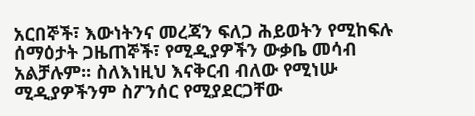አርበኞች፣ እውነትንና መረጃን ፍለጋ ሕይወትን የሚከፍሉ ሰማዕታት ጋዜጠኞች፣ የሚዲያዎችን ውቃቤ መሳብ አልቻሉም፡፡ ስለእነዚህ እናቅርብ ብለው የሚነሡ ሚዲያዎችንም ስፖንሰር የሚያደርጋቸው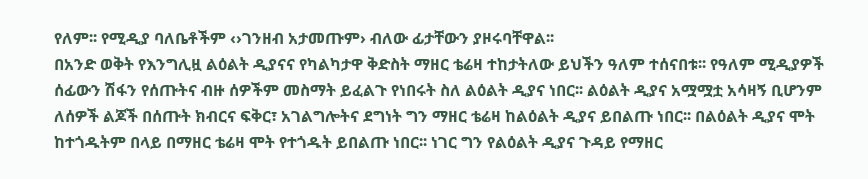የለም፡፡ የሚዲያ ባለቤቶችም ‹›ገንዘብ አታመጡም› ብለው ፊታቸውን ያዞሩባቸዋል፡፡
በአንድ ወቅት የእንግሊዟ ልዕልት ዲያናና የካልካታዋ ቅድስት ማዘር ቴሬዛ ተከታትለው ይህችን ዓለም ተሰናበቱ፡፡ የዓለም ሚዲያዎች ሰፊውን ሽፋን የሰጡትና ብዙ ሰዎችም መስማት ይፈልጉ የነበሩት ስለ ልዕልት ዲያና ነበር፡፡ ልዕልት ዲያና አሟሟቷ አሳዛኝ ቢሆንም ለሰዎች ልጆች በሰጡት ክብርና ፍቅር፣ አገልግሎትና ደግነት ግን ማዘር ቴሬዛ ከልዕልት ዲያና ይበልጡ ነበር፡፡ በልዕልት ዲያና ሞት ከተጎዱትም በላይ በማዘር ቴሬዛ ሞት የተጎዱት ይበልጡ ነበር፡፡ ነገር ግን የልዕልት ዲያና ጉዳይ የማዘር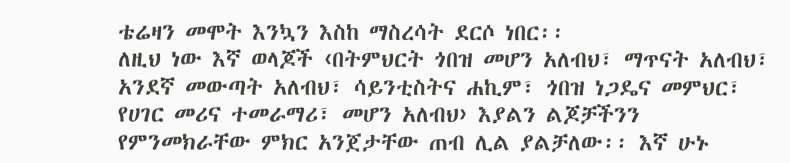ቴሬዛን መሞት እንኳን እስከ ማስረሳት ደርሶ ነበር፡፡
ለዚህ ነው እኛ ወላጆች ‹በትምህርት ጎበዝ መሆን አለብህ፣ ማጥናት አለብህ፣ አንደኛ መውጣት አለብህ፣ ሳይንቲስትና ሐኪም፣ ጎበዝ ነጋዴና መምህር፣ የሀገር መሪና ተመራማሪ፣ መሆን አለብህ› እያልን ልጆቻችንን የምንመክራቸው ምክር አንጀታቸው ጠብ ሊል ያልቻለው፡፡ እኛ ሁኑ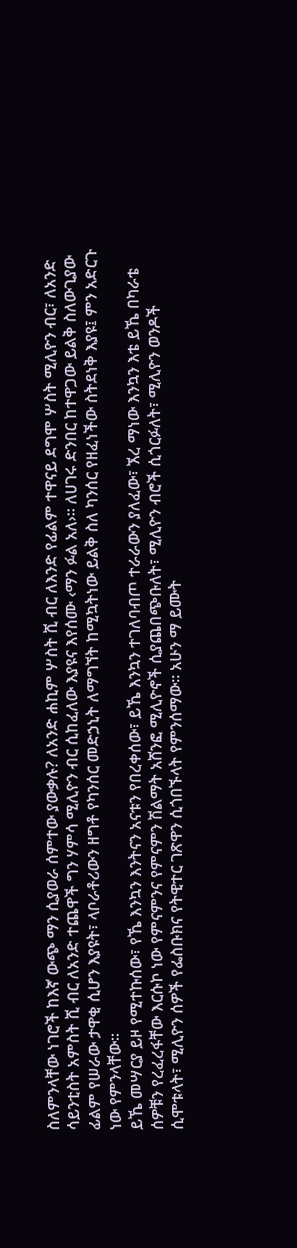ስለምንላቸው ነገሮች ከእኛ ውጭ ማን ሲያወራ ሰምተው ያውቃሉ? ለአንድ ሐኪም ሦስት ሺ ብር ለእንድ የፊልም ተዋናይ ደግሞ ሦስት ሚሊዮን ብር፣ ለአንድ ሳይንቲስት አምስት ሺ ብር ለአንድ ተጨዋች ግን ሃምሳ ሚሊዮን ብር ሲከፈለው እያዩና እየሰሙ ‹ማን ፉል አለ›፡፡ ለሀገሩ ድንበር ከተዋጋው ይልቅ ስለውጊያው ፊልም የሠራው ታዋቂ ሲሆን እያዩት፣ ላቦራቶሪውን ዘግቶ የካንሰር መድኃኒት ለማግኘት ከሚኳትነው ይልቅ ስለ ካንሰር የዘፈነችው ስትደነቅ እያዩ፤ ምን አድርጉ ነው የምንላቸው፡፡
ይኼ መሣርያ ይዞ የሚተኩሰው፣ የኼ እንኳን እንትናን አናቱን የበረቀሰው፣ ይኼ እንኳን ተገለባብጦ ተራራውን ያለፈው፣ ኧረ ማነው እንኳን እቴ ይኼ በካራቴ ሰዎቹን የረፈረፋቸው እርሱኮ ነው የምናምንና የምናምን ሽልማት አሸንፎ ሚሊዮኖች ሲያጨበጭቡለት፣ ሚሊዮን ብሮች ሲጎርፉለት፣ ሚሊዮን ወንዶች ሲሞቱላት፣ ሚሊዮን ሰዎች የፌስቡክና የትዊተር ገጽዋን ሲጎበኙላት የምንሰማው፡፡ አሁን ማ ይሙት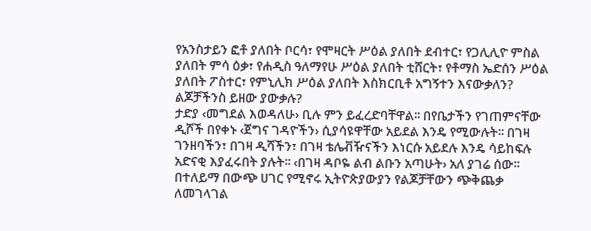የአንስታይን ፎቶ ያለበት ቦርሳ፣ የሞዛርት ሥዕል ያለበት ደብተር፣ የጋሊሊዮ ምስል ያለበት ምሳ ዕቃ፣ የሐዲስ ዓለማየሁ ሥዕል ያለበት ቲሸርት፣ የቶማስ ኤድሰን ሥዕል ያለበት ፖስተር፣ የምኒሊክ ሥዕል ያለበት እስክርቢቶ አግኝተን እናውቃለን? ልጆቻችንስ ይዘው ያውቃሉ?
ታድያ ‹መግደል እወዳለሁ› ቢሉ ምን ይፈረድባቸዋል፡፡ በየቤታችን የገጠምናቸው ዲሾች በየቀኑ ‹ጀግና ገዳዮችን› ሲያሳዩዋቸው አይደል እንዴ የሚውሉት፡፡ በገዛ ገንዘባችን፣ በገዛ ዲሻችን፣ በገዛ ቴሌቭዥናችን እነርሱ አይደሉ እንዴ ሳይከፍሉ አድናቂ እያፈሩበት ያሉት፡፡ ‹በገዛ ዳቦዬ ልብ ልቡን አጣሁት› አለ ያገሬ ሰው፡፡ በተለይማ በውጭ ሀገር የሚኖሩ ኢትዮጵያውያን የልጆቻቸውን ጭቅጨቃ ለመገላገል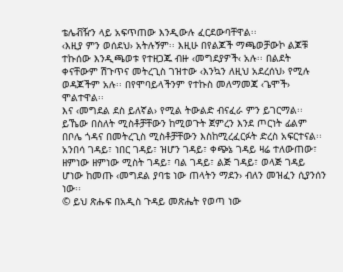ቴሌቭዥን ላይ አፍጥጠው እንዲውሉ ፈርደውባቸዋል፡፡
‹እዚያ ምን ወሰደህ› አትሉኝም፡፡ እዚሁ በየልጆች ማጫወቻውኮ ልጆቹ ተኩሰው እንዲጫወቱ የተዘጋጁ ብዙ ‹መግደያዎች‹ አሉ፡፡ በልደት ቀናቸውም ሽጉጥና መትረጊስ ገዝተው ‹እንኳን ለዚህ አደረሰህ› የሚሉ ወዳጆችም አሉ፡፡ በየሞባይላችንም የተኩስ መለማመጃ ‹ጌሞች› ሞልተዋል፡፡
እና ‹መግደል ደስ ይለኛል› የሚል ትውልድ ብናፈራ ምን ይገርማል፡፡ ይኼው በስለት ሚስቶቻቸውን ከሚወጉት ጀምረን እንደ ጦርነት ፊልም በቦሌ ጎዳና በመትረጊስ ሚስቶቻቸውን እስከሚረፈርፉት ድረስ አፍርተናል፡፡ አንበሳ ገዳይ፣ ነበር ገዳይ፣ ዝሆን ገዳይ፣ ቀጭኔ ገዳይ ዛሬ ተለውጠው፣ ዘምነው ዘምነው ሚስት ገዳይ፣ ባል ገዳይ፣ ልጅ ገዳይ፣ ወላጅ ገዳይ ሆነው ከመጡ ‹መግደል ያባቴ ነው ጠላትን ማደን› ብለን መዝፈን ሲያንሰን ነው፡፡
© ይህ ጽሑፍ በአዲስ ጉዳይ መጽሔት የወጣ ነው